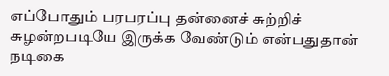எப்போதும் பரபரப்பு தன்னைச் சுற்றிச் சுழன்றபடியே இருக்க வேண்டும் என்பதுதான் நடிகை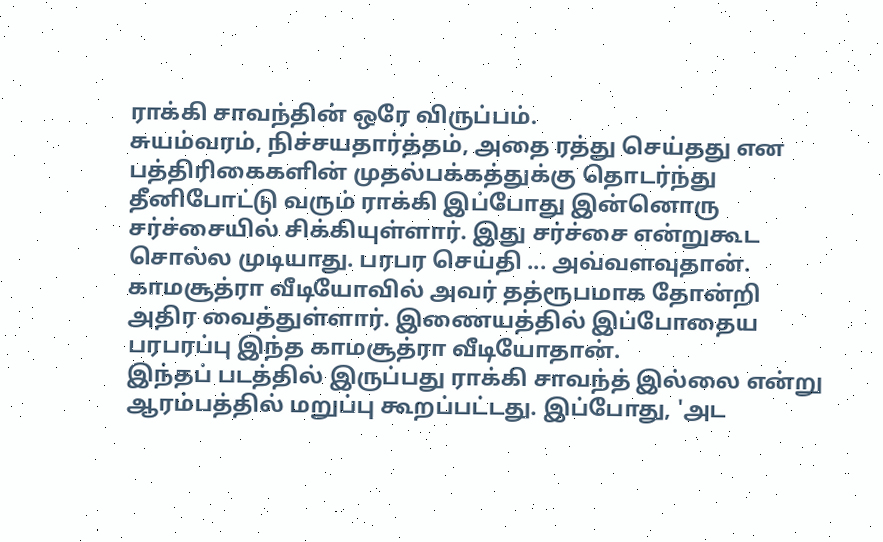ராக்கி சாவந்தின் ஒரே விருப்பம்.
சுயம்வரம், நிச்சயதார்த்தம், அதை ரத்து செய்தது என பத்திரிகைகளின் முதல்பக்கத்துக்கு தொடர்ந்து தீனிபோட்டு வரும் ராக்கி இப்போது இன்னொரு சர்ச்சையில் சிக்கியுள்ளார். இது சர்ச்சை என்றுகூட சொல்ல முடியாது. பரபர செய்தி ... அவ்வளவுதான்.
காமசூத்ரா வீடியோவில் அவர் தத்ரூபமாக தோன்றி அதிர வைத்துள்ளார். இணையத்தில் இப்போதைய பரபரப்பு இந்த காமசூத்ரா வீடியோதான்.
இந்தப் படத்தில் இருப்பது ராக்கி சாவந்த் இல்லை என்று ஆரம்பத்தில் மறுப்பு கூறப்பட்டது. இப்போது, 'அட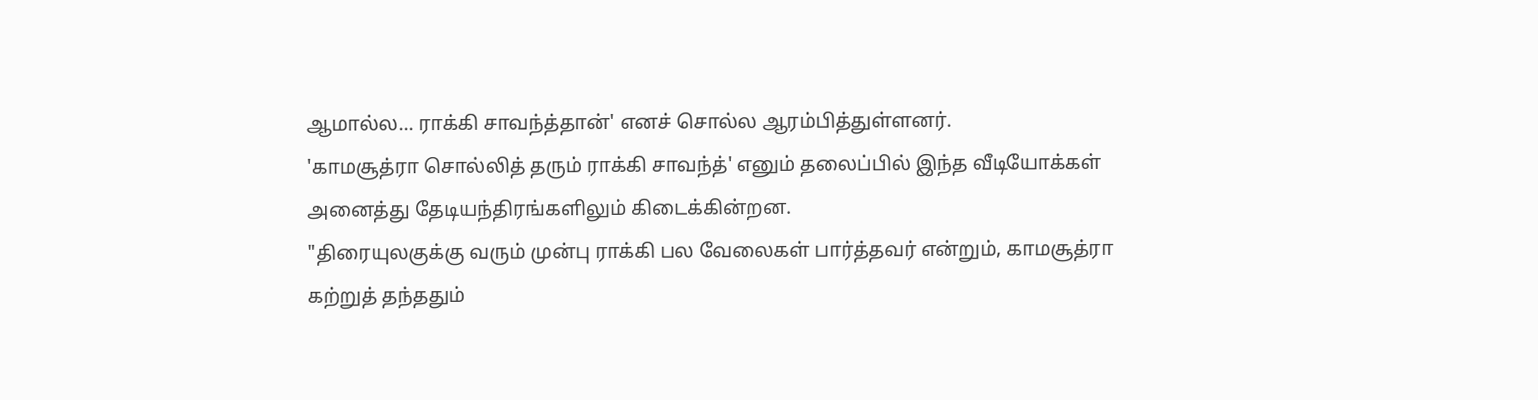ஆமால்ல... ராக்கி சாவந்த்தான்' எனச் சொல்ல ஆரம்பித்துள்ளனர்.
'காமசூத்ரா சொல்லித் தரும் ராக்கி சாவந்த்' எனும் தலைப்பில் இந்த வீடியோக்கள் அனைத்து தேடியந்திரங்களிலும் கிடைக்கின்றன.
"திரையுலகுக்கு வரும் முன்பு ராக்கி பல வேலைகள் பார்த்தவர் என்றும், காமசூத்ரா கற்றுத் தந்ததும்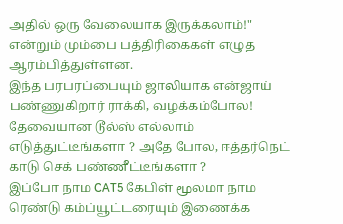அதில் ஒரு வேலையாக இருக்கலாம்!" என்றும் மும்பை பத்திரிகைகள் எழுத ஆரம்பித்துள்ளன.
இந்த பரபரப்பையும் ஜாலியாக என்ஜாய் பண்ணுகிறார் ராக்கி, வழக்கம்போல!
தேவையான டூல்ஸ் எல்லாம் எடுத்துட்டீங்களா ? அதே போல, ஈத்தர்நெட் காடு செக் பண்ணீட்டீங்களா ?
இப்போ நாம CAT5 கேபிள் மூலமா நாம ரெண்டு கம்ப்யூட்டரையும் இணைக்க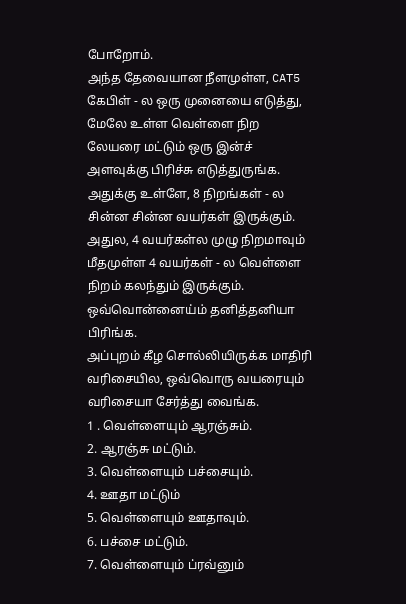போறோம்.
அந்த தேவையான நீளமுள்ள, CAT5 கேபிள் - ல ஒரு முனையை எடுத்து, மேலே உள்ள வெள்ளை நிற லேயரை மட்டும் ஒரு இன்ச் அளவுக்கு பிரிச்சு எடுத்துருங்க. அதுக்கு உள்ளே, 8 நிறங்கள் - ல சின்ன சின்ன வயர்கள் இருக்கும். அதுல, 4 வயர்கள்ல முழு நிறமாவும் மீதமுள்ள 4 வயர்கள் - ல வெள்ளை நிறம் கலந்தும் இருக்கும். ஒவ்வொன்னைய்ம் தனித்தனியா பிரிங்க.
அப்புறம் கீழ சொல்லியிருக்க மாதிரி வரிசையில, ஒவ்வொரு வயரையும் வரிசையா சேர்த்து வைங்க.
1 . வெள்ளையும் ஆரஞ்சும்.
2. ஆரஞ்சு மட்டும்.
3. வெள்ளையும் பச்சையும்.
4. ஊதா மட்டும்
5. வெள்ளையும் ஊதாவும்.
6. பச்சை மட்டும்.
7. வெள்ளையும் ப்ரவ்னும்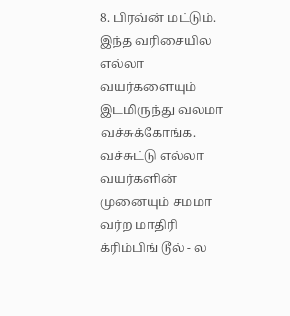8. பிரவ்ன் மட்டும்.
இந்த வரிசையில எல்லா வயர்களையும் இடமிருந்து வலமா வச்சுக்கோங்க. வச்சுட்டு எல்லா வயர்களின் முனையும் சமமா வர்ற மாதிரி க்ரிம்பிங் டூல் - ல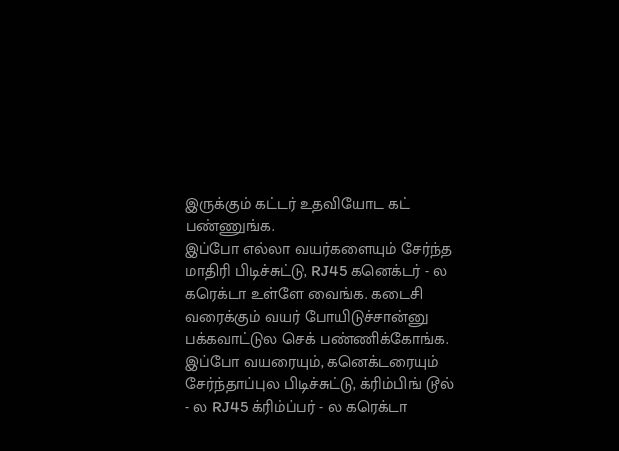இருக்கும் கட்டர் உதவியோட கட் பண்ணுங்க.
இப்போ எல்லா வயர்களையும் சேர்ந்த மாதிரி பிடிச்சுட்டு, RJ45 கனெக்டர் - ல கரெக்டா உள்ளே வைங்க. கடைசி வரைக்கும் வயர் போயிடுச்சான்னு பக்கவாட்டுல செக் பண்ணிக்கோங்க.
இப்போ வயரையும், கனெக்டரையும் சேர்ந்தாப்புல பிடிச்சுட்டு, க்ரிம்பிங் டூல் - ல RJ45 க்ரிம்ப்பர் - ல கரெக்டா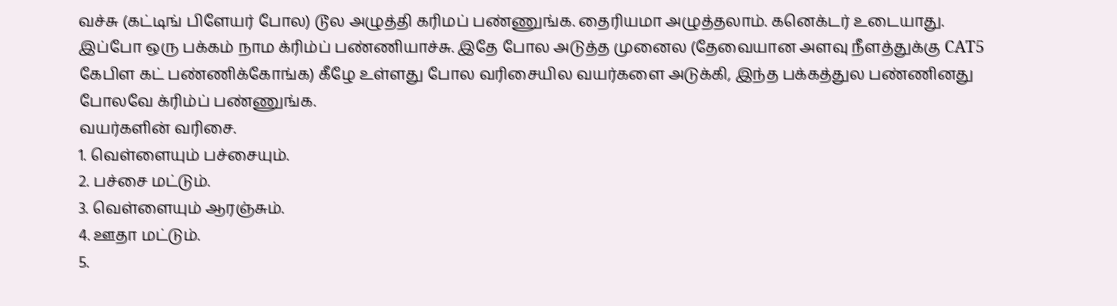வச்சு (கட்டிங் பிளேயர் போல) டூல அழுத்தி கரிமப் பண்ணுங்க. தைரியமா அழுத்தலாம். கனெக்டர் உடையாது.
இப்போ ஒரு பக்கம் நாம க்ரிம்ப் பண்ணியாச்சு. இதே போல அடுத்த முனைல (தேவையான அளவு நீளத்துக்கு CAT5 கேபிள கட் பண்ணிக்கோங்க) கீழே உள்ளது போல வரிசையில வயர்களை அடுக்கி, இந்த பக்கத்துல பண்ணினது போலவே க்ரிம்ப் பண்ணுங்க.
வயர்களின் வரிசை.
1. வெள்ளையும் பச்சையும்.
2. பச்சை மட்டும்.
3. வெள்ளையும் ஆரஞ்சும்.
4. ஊதா மட்டும்.
5.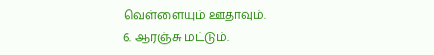வெள்ளையும் ஊதாவும்.
6. ஆரஞ்சு மட்டும்.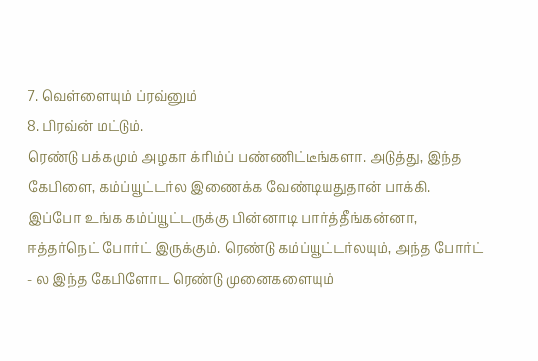7. வெள்ளையும் ப்ரவ்னும்
8. பிரவ்ன் மட்டும்.
ரெண்டு பக்கமும் அழகா க்ரிம்ப் பண்ணிட்டீங்களா. அடுத்து, இந்த கேபிளை, கம்ப்யூட்டர்ல இணைக்க வேண்டியதுதான் பாக்கி.
இப்போ உங்க கம்ப்யூட்டருக்கு பின்னாடி பார்த்தீங்கன்னா, ஈத்தர்நெட் போர்ட் இருக்கும். ரெண்டு கம்ப்யூட்டர்லயும், அந்த போர்ட் - ல இந்த கேபிளோட ரெண்டு முனைகளையும்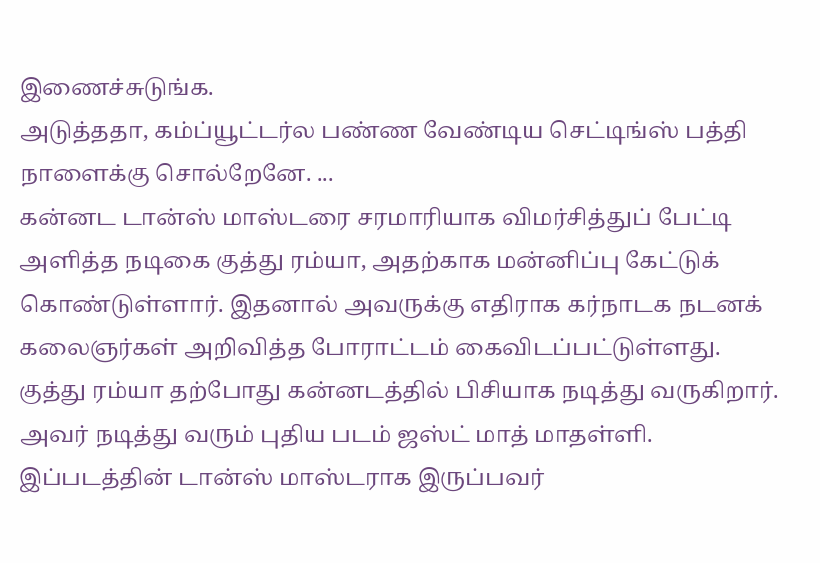இணைச்சுடுங்க.
அடுத்ததா, கம்ப்யூட்டர்ல பண்ண வேண்டிய செட்டிங்ஸ் பத்தி நாளைக்கு சொல்றேனே. ...
கன்னட டான்ஸ் மாஸ்டரை சரமாரியாக விமர்சித்துப் பேட்டி அளித்த நடிகை குத்து ரம்யா, அதற்காக மன்னிப்பு கேட்டுக் கொண்டுள்ளார். இதனால் அவருக்கு எதிராக கர்நாடக நடனக் கலைஞர்கள் அறிவித்த போராட்டம் கைவிடப்பட்டுள்ளது.
குத்து ரம்யா தற்போது கன்னடத்தில் பிசியாக நடித்து வருகிறார். அவர் நடித்து வரும் புதிய படம் ஜஸ்ட் மாத் மாதள்ளி. இப்படத்தின் டான்ஸ் மாஸ்டராக இருப்பவர்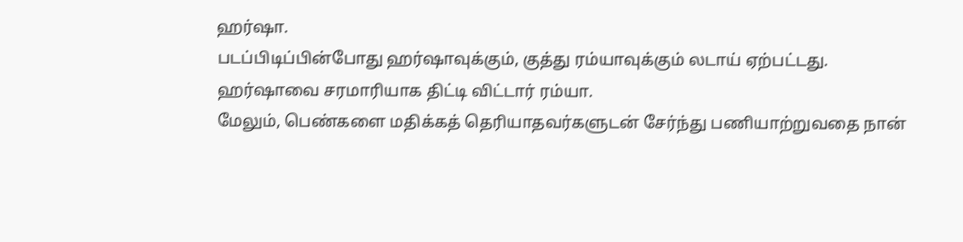ஹர்ஷா.
படப்பிடிப்பின்போது ஹர்ஷாவுக்கும், குத்து ரம்யாவுக்கும் லடாய் ஏற்பட்டது. ஹர்ஷாவை சரமாரியாக திட்டி விட்டார் ரம்யா.
மேலும், பெண்களை மதிக்கத் தெரியாதவர்களுடன் சேர்ந்து பணியாற்றுவதை நான்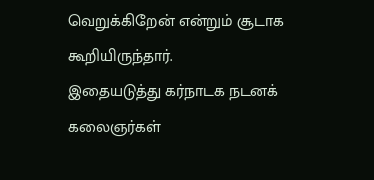வெறுக்கிறேன் என்றும் சூடாக கூறியிருந்தார்.
இதையடுத்து கர்நாடக நடனக் கலைஞர்கள்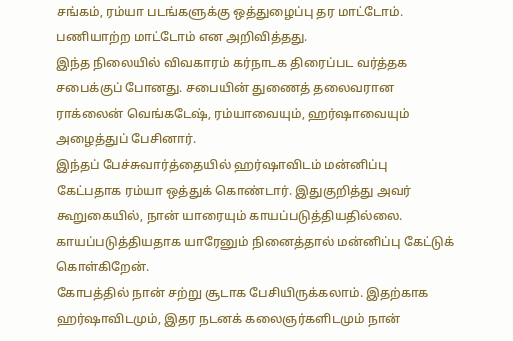சங்கம், ரம்யா படங்களுக்கு ஒத்துழைப்பு தர மாட்டோம். பணியாற்ற மாட்டோம் என அறிவித்தது.
இந்த நிலையில் விவகாரம் கர்நாடக திரைப்பட வர்த்தக சபைக்குப் போனது. சபையின் துணைத் தலைவரான ராக்லைன் வெங்கடேஷ், ரம்யாவையும், ஹர்ஷாவையும் அழைத்துப் பேசினார்.
இந்தப் பேச்சுவார்த்தையில் ஹர்ஷாவிடம் மன்னிப்பு கேட்பதாக ரம்யா ஒத்துக் கொண்டார். இதுகுறித்து அவர் கூறுகையில், நான் யாரையும் காயப்படுத்தியதில்லை. காயப்படுத்தியதாக யாரேனும் நினைத்தால் மன்னிப்பு கேட்டுக் கொள்கிறேன்.
கோபத்தில் நான் சற்று சூடாக பேசியிருக்கலாம். இதற்காக ஹர்ஷாவிடமும், இதர நடனக் கலைஞர்களிடமும் நான்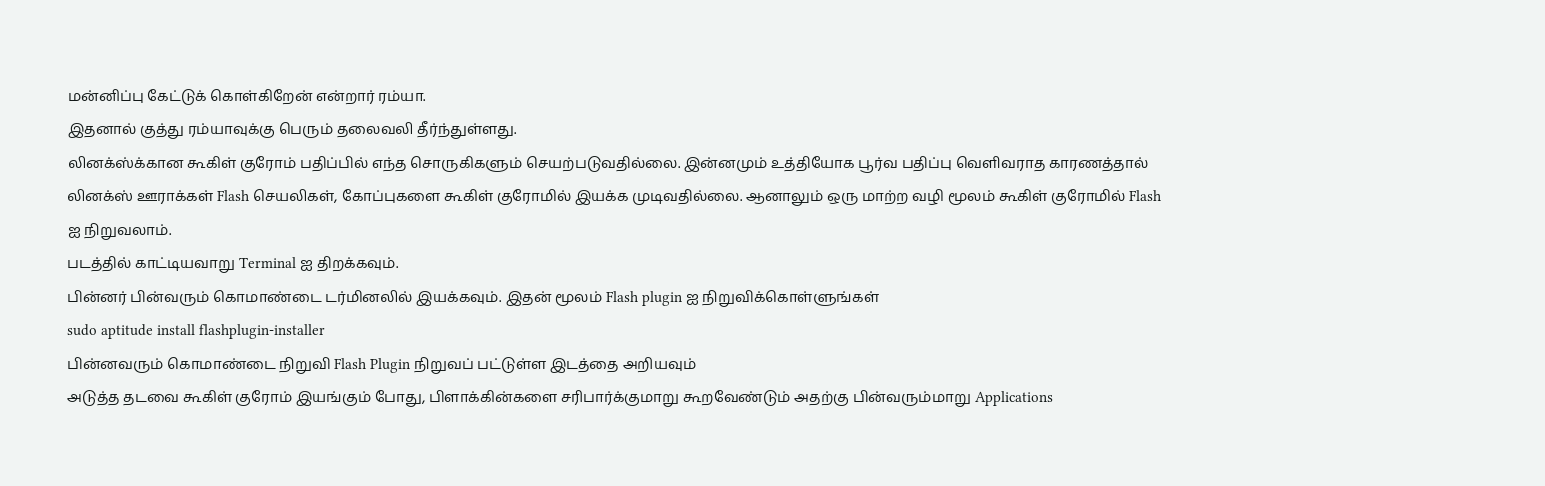மன்னிப்பு கேட்டுக் கொள்கிறேன் என்றார் ரம்யா.
இதனால் குத்து ரம்யாவுக்கு பெரும் தலைவலி தீர்ந்துள்ளது.
லினக்ஸ்க்கான கூகிள் குரோம் பதிப்பில் எந்த சொருகிகளும் செயற்படுவதில்லை. இன்னமும் உத்தியோக பூர்வ பதிப்பு வெளிவராத காரணத்தால் லினக்ஸ் ஊராக்கள் Flash செயலிகள், கோப்புகளை கூகிள் குரோமில் இயக்க முடிவதில்லை. ஆனாலும் ஒரு மாற்ற வழி மூலம் கூகிள் குரோமில் Flash ஐ நிறுவலாம்.
படத்தில் காட்டியவாறு Terminal ஐ திறக்கவும்.
பின்னர் பின்வரும் கொமாண்டை டர்மினலில் இயக்கவும். இதன் மூலம் Flash plugin ஐ நிறுவிக்கொள்ளுங்கள்
sudo aptitude install flashplugin-installer
பின்னவரும் கொமாண்டை நிறுவி Flash Plugin நிறுவப் பட்டுள்ள இடத்தை அறியவும்
அடுத்த தடவை கூகிள் குரோம் இயங்கும் போது, பிளாக்கின்களை சரிபார்க்குமாறு கூறவேண்டும் அதற்கு பின்வரும்மாறு Applications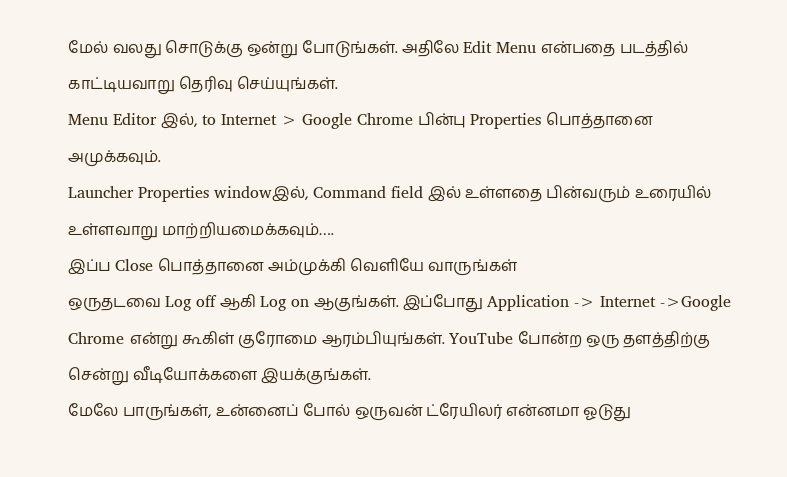மேல் வலது சொடுக்கு ஒன்று போடுங்கள். அதிலே Edit Menu என்பதை படத்தில் காட்டியவாறு தெரிவு செய்யுங்கள்.
Menu Editor இல், to Internet > Google Chrome பின்பு Properties பொத்தானை அமுக்கவும்.
Launcher Properties windowஇல், Command field இல் உள்ளதை பின்வரும் உரையில் உள்ளவாறு மாற்றியமைக்கவும்….
இப்ப Close பொத்தானை அம்முக்கி வெளியே வாருங்கள்
ஒருதடவை Log off ஆகி Log on ஆகுங்கள். இப்போது Application -> Internet ->Google Chrome என்று கூகிள் குரோமை ஆரம்பியுங்கள். YouTube போன்ற ஒரு தளத்திற்கு சென்று வீடியோக்களை இயக்குங்கள்.
மேலே பாருங்கள், உன்னைப் போல் ஒருவன் ட்ரேயிலர் என்னமா ஓடுது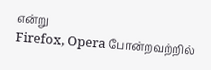என்று
Firefox, Opera போன்றவற்றில்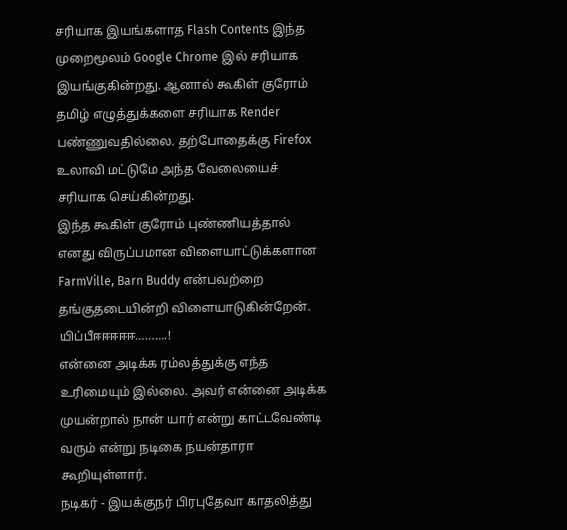சரியாக இயங்களாத Flash Contents இந்த முறைமூலம் Google Chrome இல் சரியாக இயங்குகின்றது. ஆனால் கூகிள் குரோம் தமிழ் எழுத்துக்களை சரியாக Render பண்ணுவதில்லை. தற்போதைக்கு Firefox உலாவி மட்டுமே அந்த வேலையைச் சரியாக செய்கின்றது.
இந்த கூகிள் குரோம் புண்ணியத்தால் எனது விருப்பமான விளையாட்டுக்களான FarmVille, Barn Buddy என்பவற்றை தங்குதடையின்றி விளையாடுகின்றேன். யிப்பீஈஈஈஈஈ……….!
என்னை அடிக்க ரம்லத்துக்கு எந்த உரிமையும் இல்லை. அவர் என்னை அடிக்க முயன்றால் நான் யார் என்று காட்டவேண்டி வரும் என்று நடிகை நயன்தாரா கூறியுள்ளார்.
நடிகர் - இயக்குநர் பிரபுதேவா காதலித்து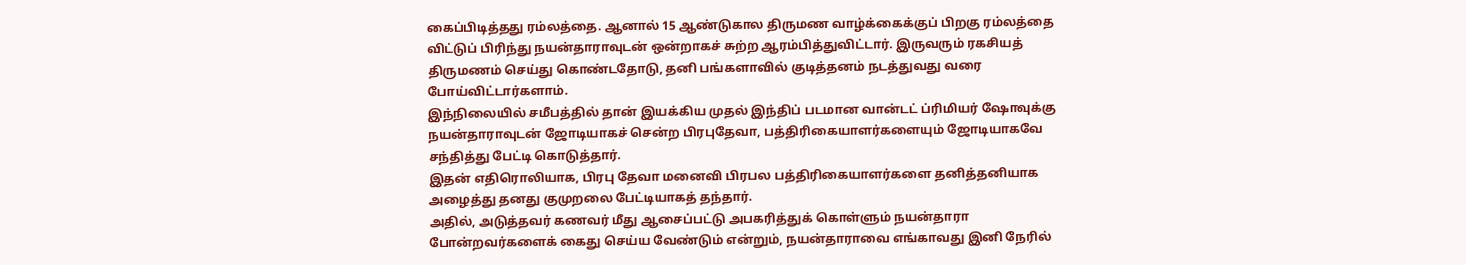கைப்பிடித்தது ரம்லத்தை. ஆனால் 15 ஆண்டுகால திருமண வாழ்க்கைக்குப் பிறகு ரம்லத்தை விட்டுப் பிரிந்து நயன்தாராவுடன் ஒன்றாகச் சுற்ற ஆரம்பித்துவிட்டார். இருவரும் ரகசியத் திருமணம் செய்து கொண்டதோடு, தனி பங்களாவில் குடித்தனம் நடத்துவது வரை போய்விட்டார்களாம்.
இந்நிலையில் சமீபத்தில் தான் இயக்கிய முதல் இந்திப் படமான வான்டட் ப்ரிமியர் ஷோவுக்கு நயன்தாராவுடன் ஜோடியாகச் சென்ற பிரபுதேவா, பத்திரிகையாளர்களையும் ஜோடியாகவே சந்தித்து பேட்டி கொடுத்தார்.
இதன் எதிரொலியாக, பிரபு தேவா மனைவி பிரபல பத்திரிகையாளர்களை தனித்தனியாக அழைத்து தனது குமுறலை பேட்டியாகத் தந்தார்.
அதில், அடுத்தவர் கணவர் மீது ஆசைப்பட்டு அபகரித்துக் கொள்ளும் நயன்தாரா போன்றவர்களைக் கைது செய்ய வேண்டும் என்றும், நயன்தாராவை எங்காவது இனி நேரில்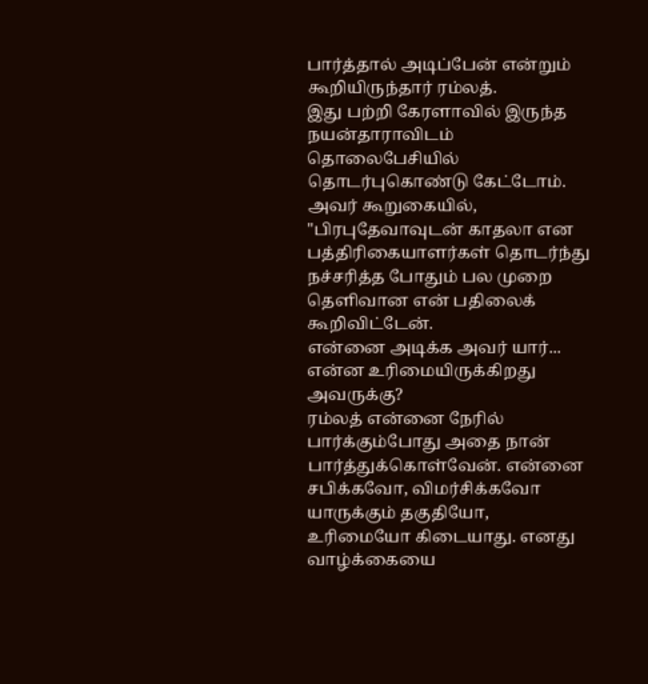பார்த்தால் அடிப்பேன் என்றும் கூறியிருந்தார் ரம்லத்.
இது பற்றி கேரளாவில் இருந்த நயன்தாராவிடம் தொலைபேசியில் தொடர்புகொண்டு கேட்டோம். அவர் கூறுகையில், "பிரபுதேவாவுடன் காதலா என பத்திரிகையாளர்கள் தொடர்ந்து நச்சரித்த போதும் பல முறை தெளிவான என் பதிலைக் கூறிவிட்டேன்.
என்னை அடிக்க அவர் யார்... என்ன உரிமையிருக்கிறது அவருக்கு?
ரம்லத் என்னை நேரில் பார்க்கும்போது அதை நான் பார்த்துக்கொள்வேன். என்னை சபிக்கவோ, விமர்சிக்கவோ யாருக்கும் தகுதியோ, உரிமையோ கிடையாது. எனது வாழ்க்கையை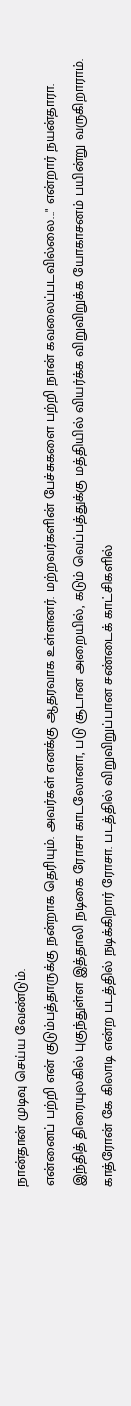நான்தான் முடிவு செய்ய வேண்டும்.
என்னைப் பற்றி என் குடும்பத்தாருக்கு நன்றாக தெரியும். அவர்கள் எனக்கு ஆதரவாக உள்ளனர். மற்றவர்களின் பேச்சுகளை பற்றி நான் கவலைப்படவில்லை..." என்றார் நயன்தாரா.
இந்தித் திரையுலகில் புகுந்துள்ள இத்தாலி நடிகை ரோசா காடலோனா, படு சூடான அறையில், கடும் வெப்பத்துக்கு மத்தியில் வியர்க்க விறுவிறுக்க யோகாசனம் பயின்று வருகிறாராம்.
காத்ரோன் கே கிலாடி என்ற படத்தில் நடிக்கிறார் ரோசா. படத்தில் விறுவிறுப்பான சண்டைக் காட்சிகளில்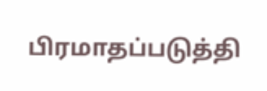பிரமாதப்படுத்தி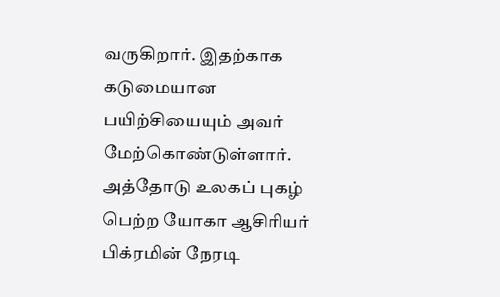வருகிறார். இதற்காக கடுமையான பயிற்சியையும் அவர் மேற்கொண்டுள்ளார்.
அத்தோடு உலகப் புகழ் பெற்ற யோகா ஆசிரியர் பிக்ரமின் நேரடி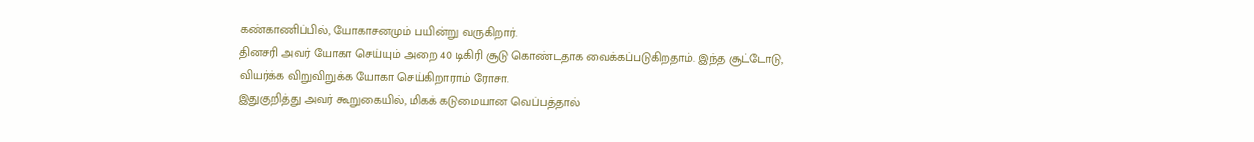கண்காணிப்பில், யோகாசனமும் பயின்று வருகிறார்.
தினசரி அவர் யோகா செய்யும் அறை 40 டிகிரி சூடு கொண்டதாக வைக்கப்படுகிறதாம். இந்த சூட்டோடு, வியர்க்க விறுவிறுக்க யோகா செய்கிறாராம் ரோசா.
இதுகுறித்து அவர் கூறுகையில், மிகக் கடுமையான வெப்பத்தால்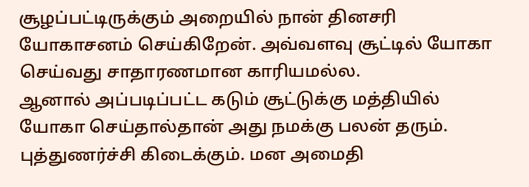சூழப்பட்டிருக்கும் அறையில் நான் தினசரி யோகாசனம் செய்கிறேன். அவ்வளவு சூட்டில் யோகா செய்வது சாதாரணமான காரியமல்ல.
ஆனால் அப்படிப்பட்ட கடும் சூட்டுக்கு மத்தியில் யோகா செய்தால்தான் அது நமக்கு பலன் தரும். புத்துணர்ச்சி கிடைக்கும். மன அமைதி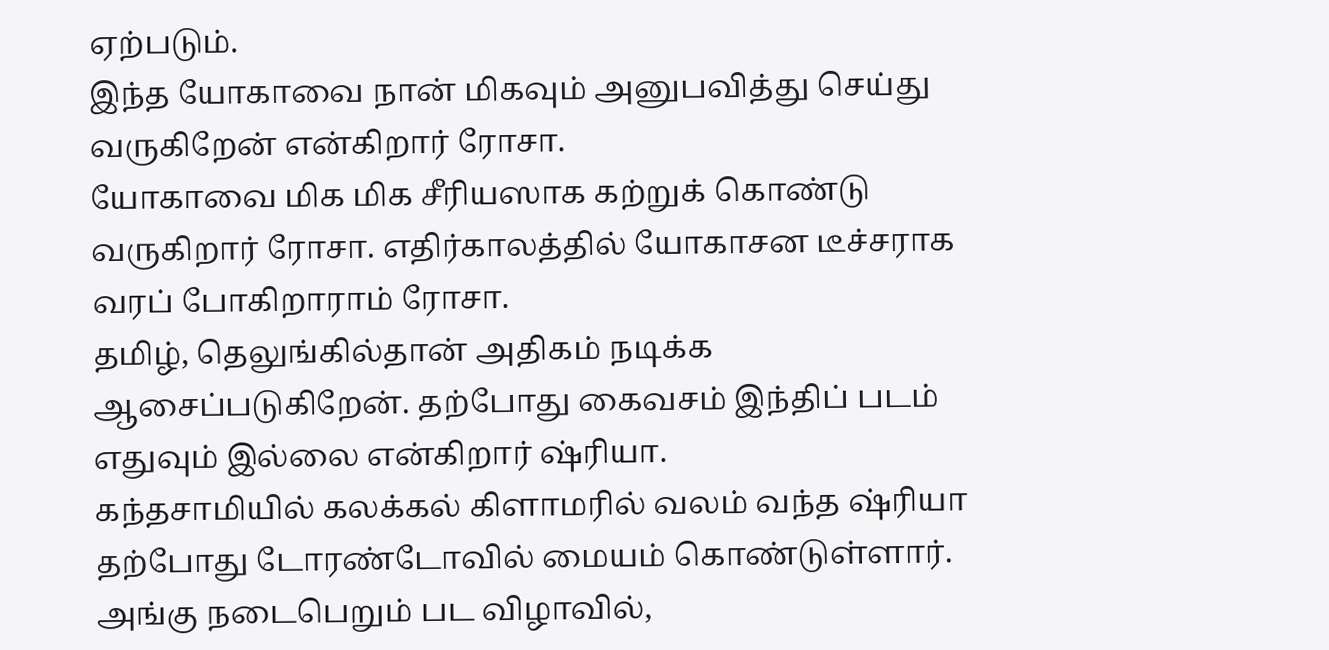ஏற்படும்.
இந்த யோகாவை நான் மிகவும் அனுபவித்து செய்து வருகிறேன் என்கிறார் ரோசா.
யோகாவை மிக மிக சீரியஸாக கற்றுக் கொண்டு வருகிறார் ரோசா. எதிர்காலத்தில் யோகாசன டீச்சராக வரப் போகிறாராம் ரோசா.
தமிழ், தெலுங்கில்தான் அதிகம் நடிக்க ஆசைப்படுகிறேன். தற்போது கைவசம் இந்திப் படம் எதுவும் இல்லை என்கிறார் ஷ்ரியா.
கந்தசாமியில் கலக்கல் கிளாமரில் வலம் வந்த ஷ்ரியா தற்போது டோரண்டோவில் மையம் கொண்டுள்ளார். அங்கு நடைபெறும் பட விழாவில்,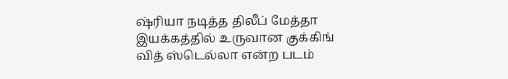ஷ்ரியா நடித்த திலீப் மேத்தா இயக்கத்தில் உருவான குக்கிங் வித் ஸ்டெல்லா என்ற படம்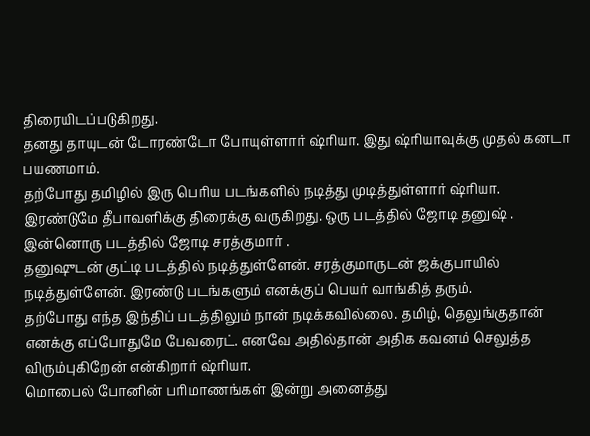திரையிடப்படுகிறது.
தனது தாயுடன் டோரண்டோ போயுள்ளார் ஷ்ரியா. இது ஷ்ரியாவுக்கு முதல் கனடா பயணமாம்.
தற்போது தமிழில் இரு பெரிய படங்களில் நடித்து முடித்துள்ளார் ஷ்ரியா. இரண்டுமே தீபாவளிக்கு திரைக்கு வருகிறது. ஒரு படத்தில் ஜோடி தனுஷ் . இன்னொரு படத்தில் ஜோடி சரத்குமார் .
தனுஷுடன் குட்டி படத்தில் நடித்துள்ளேன். சரத்குமாருடன் ஜக்குபாயில் நடித்துள்ளேன். இரண்டு படங்களும் எனக்குப் பெயர் வாங்கித் தரும்.
தற்போது எந்த இந்திப் படத்திலும் நான் நடிக்கவில்லை. தமிழ், தெலுங்குதான் எனக்கு எப்போதுமே பேவரைட். எனவே அதில்தான் அதிக கவனம் செலுத்த விரும்புகிறேன் என்கிறார் ஷ்ரியா.
மொபைல் போனின் பரிமாணங்கள் இன்று அனைத்து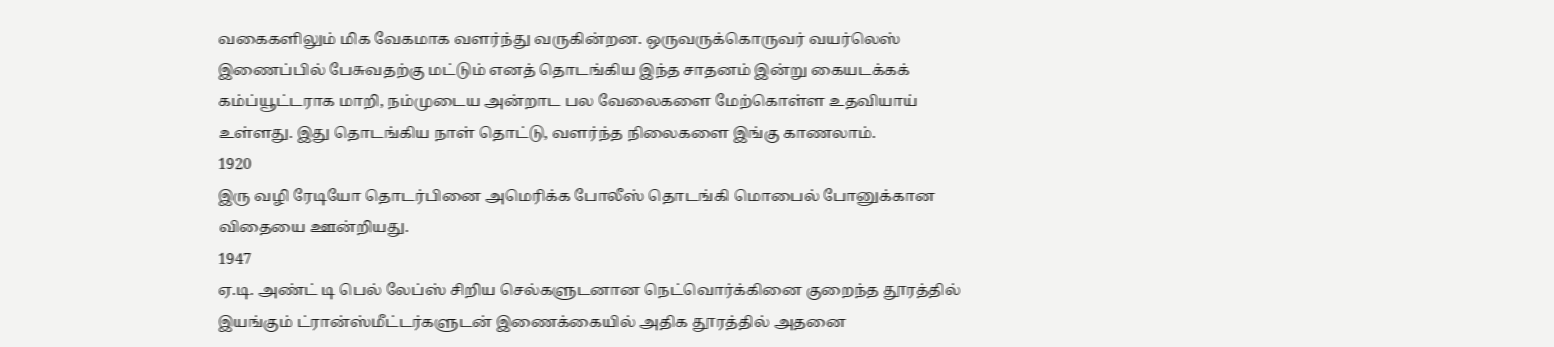வகைகளிலும் மிக வேகமாக வளர்ந்து வருகின்றன. ஒருவருக்கொருவர் வயர்லெஸ் இணைப்பில் பேசுவதற்கு மட்டும் எனத் தொடங்கிய இந்த சாதனம் இன்று கையடக்கக் கம்ப்யூட்டராக மாறி, நம்முடைய அன்றாட பல வேலைகளை மேற்கொள்ள உதவியாய் உள்ளது. இது தொடங்கிய நாள் தொட்டு, வளர்ந்த நிலைகளை இங்கு காணலாம்.
1920
இரு வழி ரேடியோ தொடர்பினை அமெரிக்க போலீஸ் தொடங்கி மொபைல் போனுக்கான விதையை ஊன்றியது.
1947
ஏ.டி. அண்ட் டி பெல் லேப்ஸ் சிறிய செல்களுடனான நெட்வொர்க்கினை குறைந்த தூரத்தில் இயங்கும் ட்ரான்ஸ்மீட்டர்களுடன் இணைக்கையில் அதிக தூரத்தில் அதனை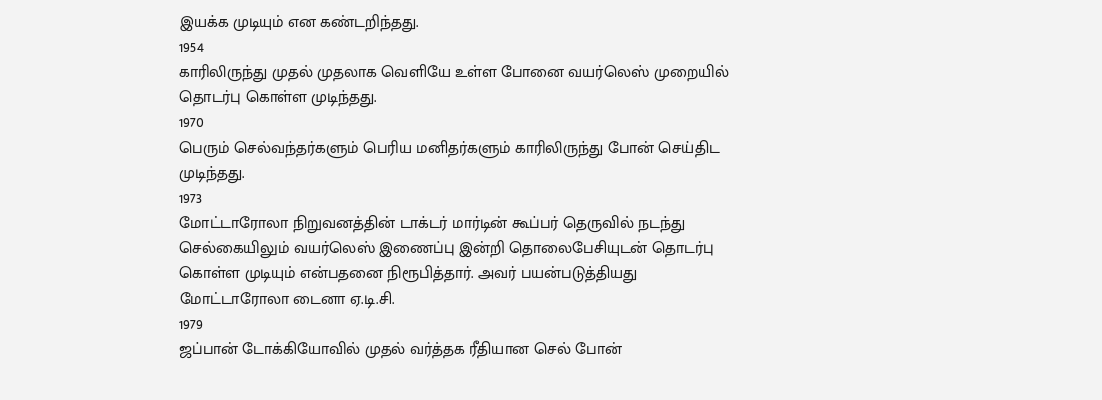இயக்க முடியும் என கண்டறிந்தது.
1954
காரிலிருந்து முதல் முதலாக வெளியே உள்ள போனை வயர்லெஸ் முறையில் தொடர்பு கொள்ள முடிந்தது.
1970
பெரும் செல்வந்தர்களும் பெரிய மனிதர்களும் காரிலிருந்து போன் செய்திட முடிந்தது.
1973
மோட்டாரோலா நிறுவனத்தின் டாக்டர் மார்டின் கூப்பர் தெருவில் நடந்து செல்கையிலும் வயர்லெஸ் இணைப்பு இன்றி தொலைபேசியுடன் தொடர்பு கொள்ள முடியும் என்பதனை நிரூபித்தார். அவர் பயன்படுத்தியது மோட்டாரோலா டைனா ஏ.டி.சி.
1979
ஜப்பான் டோக்கியோவில் முதல் வர்த்தக ரீதியான செல் போன்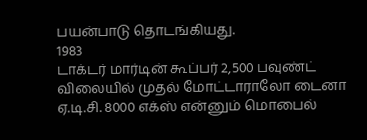பயன்பாடு தொடங்கியது.
1983
டாக்டர் மார்டின் கூப்பர் 2,500 பவுண்ட் விலையில் முதல் மோட்டாராலோ டைனா ஏ.டி.சி. 8000 எக்ஸ் என்னும் மொபைல்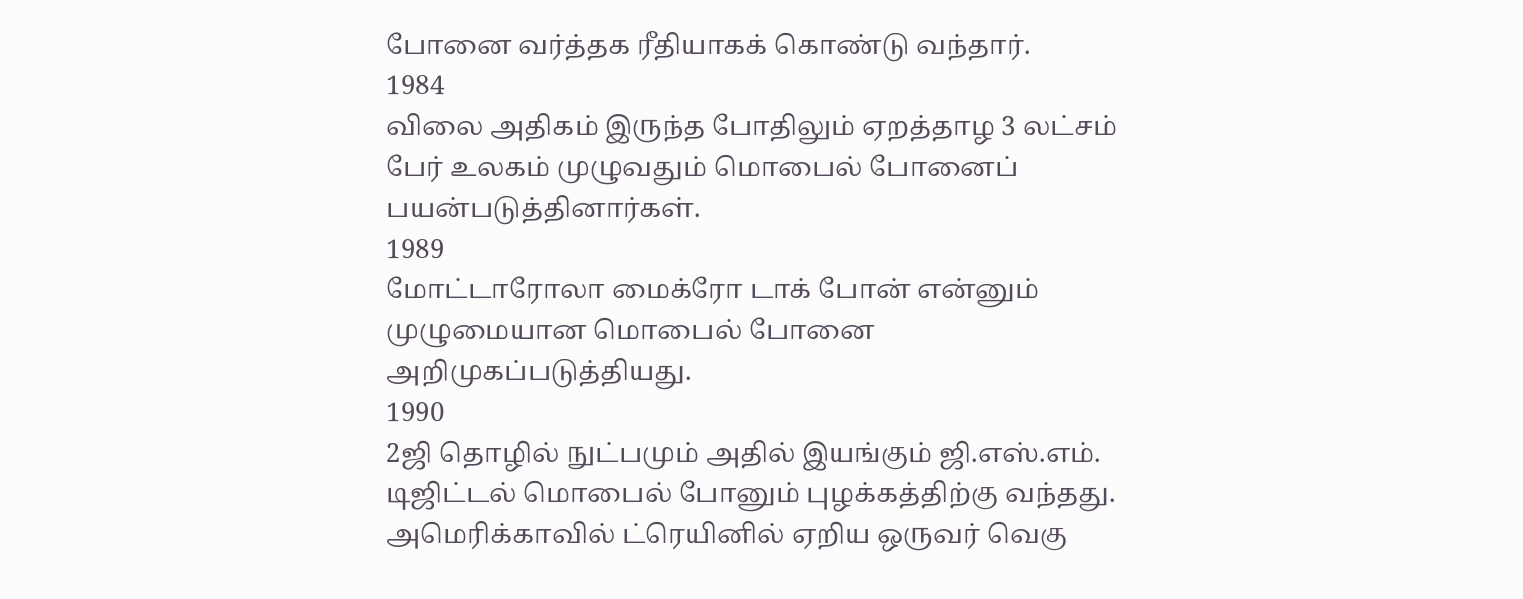போனை வர்த்தக ரீதியாகக் கொண்டு வந்தார்.
1984
விலை அதிகம் இருந்த போதிலும் ஏறத்தாழ 3 லட்சம் பேர் உலகம் முழுவதும் மொபைல் போனைப் பயன்படுத்தினார்கள்.
1989
மோட்டாரோலா மைக்ரோ டாக் போன் என்னும் முழுமையான மொபைல் போனை அறிமுகப்படுத்தியது.
1990
2ஜி தொழில் நுட்பமும் அதில் இயங்கும் ஜி.எஸ்.எம். டிஜிட்டல் மொபைல் போனும் புழக்கத்திற்கு வந்தது. அமெரிக்காவில் ட்ரெயினில் ஏறிய ஒருவர் வெகு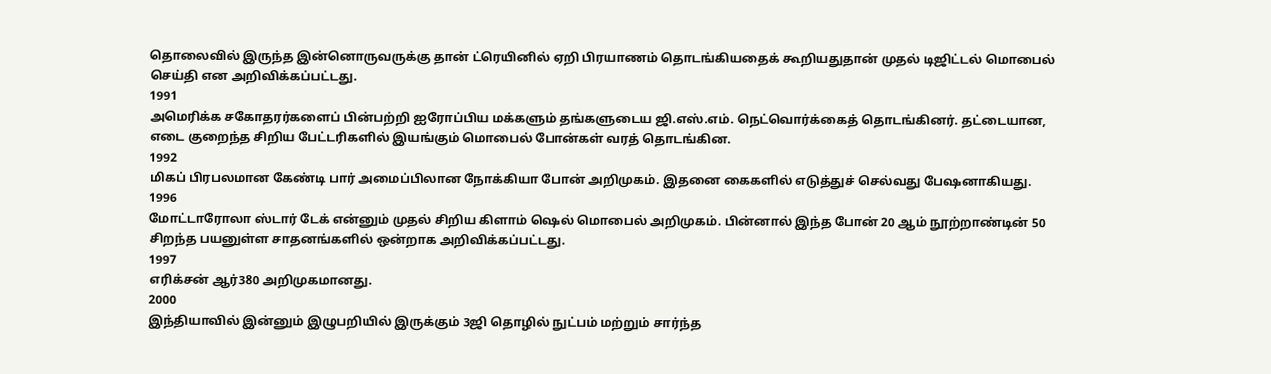தொலைவில் இருந்த இன்னொருவருக்கு தான் ட்ரெயினில் ஏறி பிரயாணம் தொடங்கியதைக் கூறியதுதான் முதல் டிஜிட்டல் மொபைல் செய்தி என அறிவிக்கப்பட்டது.
1991
அமெரிக்க சகோதரர்களைப் பின்பற்றி ஐரோப்பிய மக்களும் தங்களுடைய ஜி.எஸ்.எம். நெட்வொர்க்கைத் தொடங்கினர். தட்டையான, எடை குறைந்த சிறிய பேட்டரிகளில் இயங்கும் மொபைல் போன்கள் வரத் தொடங்கின.
1992
மிகப் பிரபலமான கேண்டி பார் அமைப்பிலான நோக்கியா போன் அறிமுகம். இதனை கைகளில் எடுத்துச் செல்வது பேஷனாகியது.
1996
மோட்டாரோலா ஸ்டார் டேக் என்னும் முதல் சிறிய கிளாம் ஷெல் மொபைல் அறிமுகம். பின்னால் இந்த போன் 20 ஆம் நூற்றாண்டின் 50 சிறந்த பயனுள்ள சாதனங்களில் ஒன்றாக அறிவிக்கப்பட்டது.
1997
எரிக்சன் ஆர்380 அறிமுகமானது.
2000
இந்தியாவில் இன்னும் இழுபறியில் இருக்கும் 3ஜி தொழில் நுட்பம் மற்றும் சார்ந்த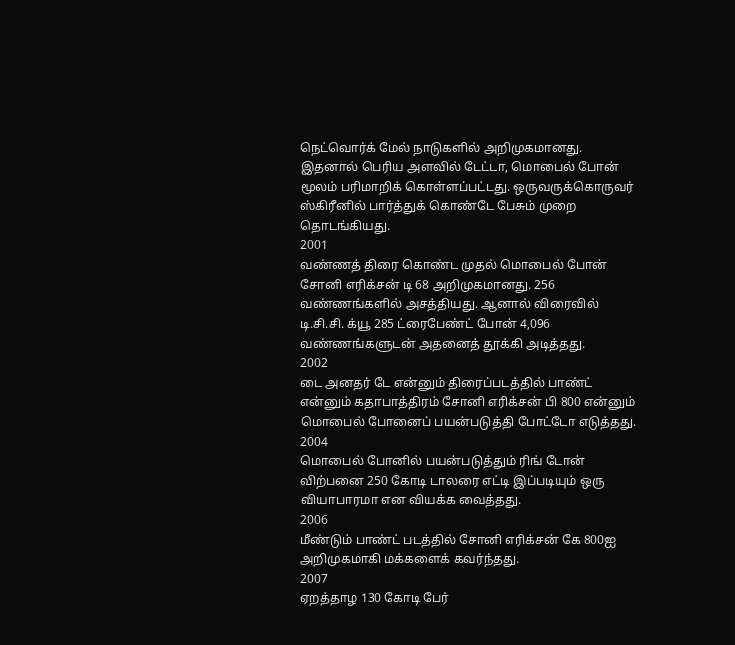நெட்வொர்க் மேல் நாடுகளில் அறிமுகமானது. இதனால் பெரிய அளவில் டேட்டா, மொபைல் போன் மூலம் பரிமாறிக் கொள்ளப்பட்டது. ஒருவருக்கொருவர் ஸ்கிரீனில் பார்த்துக் கொண்டே பேசும் முறை தொடங்கியது.
2001
வண்ணத் திரை கொண்ட முதல் மொபைல் போன் சோனி எரிக்சன் டி 68 அறிமுகமானது. 256 வண்ணங்களில் அசத்தியது. ஆனால் விரைவில் டி.சி.சி. க்யூ 285 ட்ரைபேண்ட் போன் 4,096 வண்ணங்களுடன் அதனைத் தூக்கி அடித்தது.
2002
டை அனதர் டே என்னும் திரைப்படத்தில் பாண்ட் என்னும் கதாபாத்திரம் சோனி எரிக்சன் பி 800 என்னும் மொபைல் போனைப் பயன்படுத்தி போட்டோ எடுத்தது.
2004
மொபைல் போனில் பயன்படுத்தும் ரிங் டோன் விற்பனை 250 கோடி டாலரை எட்டி இப்படியும் ஒரு வியாபாரமா என வியக்க வைத்தது.
2006
மீண்டும் பாண்ட் படத்தில் சோனி எரிக்சன் கே 800ஐ அறிமுகமாகி மக்களைக் கவர்ந்தது.
2007
ஏறத்தாழ 130 கோடி பேர்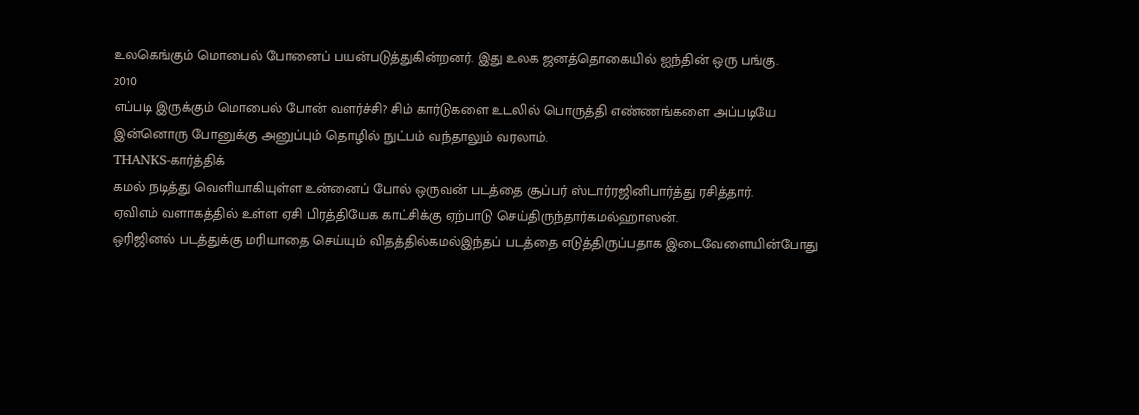உலகெங்கும் மொபைல் போனைப் பயன்படுத்துகின்றனர். இது உலக ஜனத்தொகையில் ஐந்தின் ஒரு பங்கு.
2010
எப்படி இருக்கும் மொபைல் போன் வளர்ச்சி? சிம் கார்டுகளை உடலில் பொருத்தி எண்ணங்களை அப்படியே இன்னொரு போனுக்கு அனுப்பும் தொழில் நுட்பம் வந்தாலும் வரலாம்.
THANKS-கார்த்திக்
கமல் நடித்து வெளியாகியுள்ள உன்னைப் போல் ஒருவன் படத்தை சூப்பர் ஸ்டார்ரஜினிபார்த்து ரசித்தார்.
ஏவிஎம் வளாகத்தில் உள்ள ஏசி பிரத்தியேக காட்சிக்கு ஏற்பாடு செய்திருந்தார்கமல்ஹாஸன்.
ஒரிஜினல் படத்துக்கு மரியாதை செய்யும் விதத்தில்கமல்இந்தப் படத்தை எடுத்திருப்பதாக இடைவேளையின்போது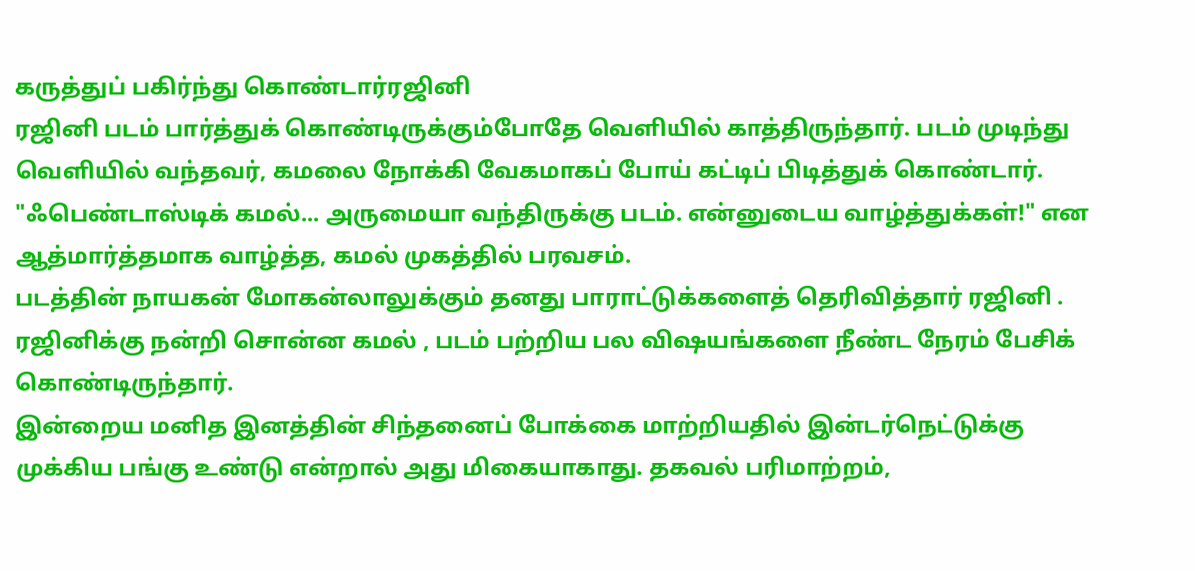கருத்துப் பகிர்ந்து கொண்டார்ரஜினி
ரஜினி படம் பார்த்துக் கொண்டிருக்கும்போதே வெளியில் காத்திருந்தார். படம் முடிந்து வெளியில் வந்தவர், கமலை நோக்கி வேகமாகப் போய் கட்டிப் பிடித்துக் கொண்டார். "ஃபெண்டாஸ்டிக் கமல்... அருமையா வந்திருக்கு படம். என்னுடைய வாழ்த்துக்கள்!" என ஆத்மார்த்தமாக வாழ்த்த, கமல் முகத்தில் பரவசம்.
படத்தின் நாயகன் மோகன்லாலுக்கும் தனது பாராட்டுக்களைத் தெரிவித்தார் ரஜினி .
ரஜினிக்கு நன்றி சொன்ன கமல் , படம் பற்றிய பல விஷயங்களை நீண்ட நேரம் பேசிக் கொண்டிருந்தார்.
இன்றைய மனித இனத்தின் சிந்தனைப் போக்கை மாற்றியதில் இன்டர்நெட்டுக்கு முக்கிய பங்கு உண்டு என்றால் அது மிகையாகாது. தகவல் பரிமாற்றம்,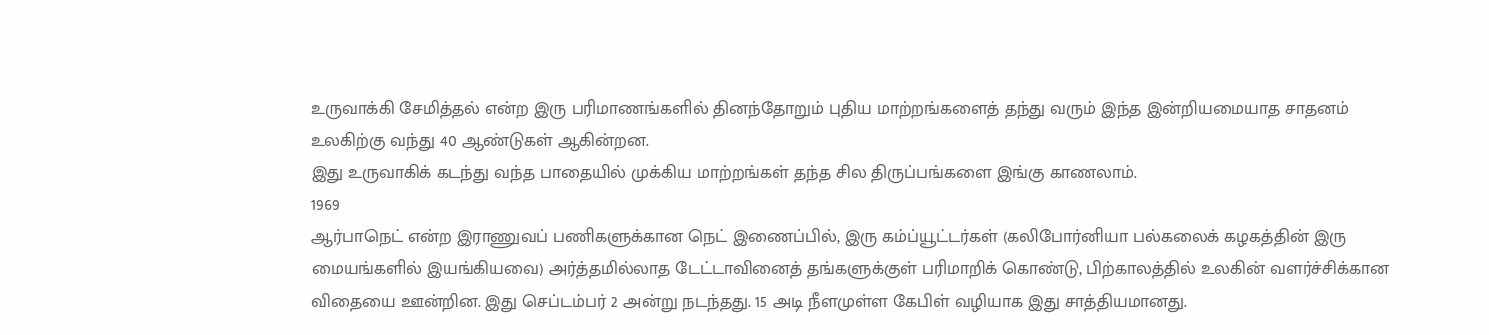உருவாக்கி சேமித்தல் என்ற இரு பரிமாணங்களில் தினந்தோறும் புதிய மாற்றங்களைத் தந்து வரும் இந்த இன்றியமையாத சாதனம் உலகிற்கு வந்து 40 ஆண்டுகள் ஆகின்றன.
இது உருவாகிக் கடந்து வந்த பாதையில் முக்கிய மாற்றங்கள் தந்த சில திருப்பங்களை இங்கு காணலாம்.
1969
ஆர்பாநெட் என்ற இராணுவப் பணிகளுக்கான நெட் இணைப்பில், இரு கம்ப்யூட்டர்கள் (கலிபோர்னியா பல்கலைக் கழகத்தின் இரு மையங்களில் இயங்கியவை) அர்த்தமில்லாத டேட்டாவினைத் தங்களுக்குள் பரிமாறிக் கொண்டு, பிற்காலத்தில் உலகின் வளர்ச்சிக்கான விதையை ஊன்றின. இது செப்டம்பர் 2 அன்று நடந்தது. 15 அடி நீளமுள்ள கேபிள் வழியாக இது சாத்தியமானது.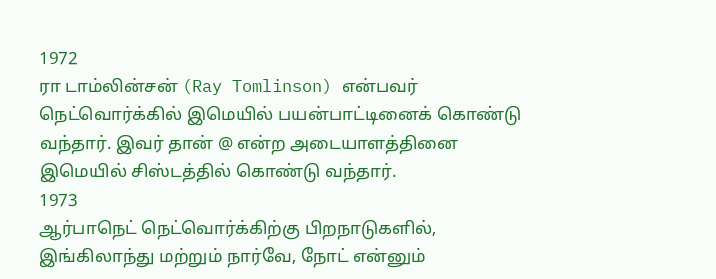1972
ரா டாம்லின்சன் (Ray Tomlinson) என்பவர் நெட்வொர்க்கில் இமெயில் பயன்பாட்டினைக் கொண்டு வந்தார். இவர் தான் @ என்ற அடையாளத்தினை இமெயில் சிஸ்டத்தில் கொண்டு வந்தார்.
1973
ஆர்பாநெட் நெட்வொர்க்கிற்கு பிறநாடுகளில், இங்கிலாந்து மற்றும் நார்வே, நோட் என்னும்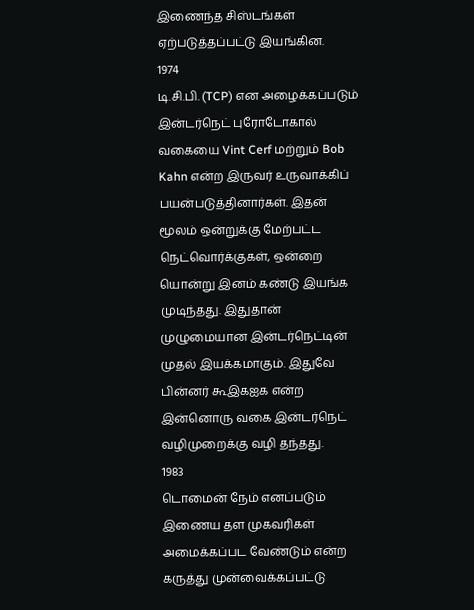இணைந்த சிஸ்டங்கள் ஏற்படுத்தப்பட்டு இயங்கின.
1974
டி.சி.பி. (TCP) என அழைக்கப்படும் இன்டர்நெட் புரோடோகால் வகையை Vint Cerf மற்றும் Bob Kahn என்ற இருவர் உருவாக்கிப் பயன்படுத்தினார்கள். இதன் மூலம் ஒன்றுக்கு மேற்பட்ட நெட்வொர்க்குகள், ஒன்றை யொன்று இனம் கண்டு இயங்க முடிந்தது. இதுதான் முழுமையான இன்டர்நெட்டின் முதல் இயக்கமாகும். இதுவே பின்னர் கூஇகஐக என்ற இன்னொரு வகை இன்டர்நெட் வழிமுறைக்கு வழி தந்தது.
1983
டொமைன் நேம் எனப்படும் இணைய தள முகவரிகள் அமைக்கப்பட வேண்டும் என்ற கருத்து முன்வைக்கப்பட்டு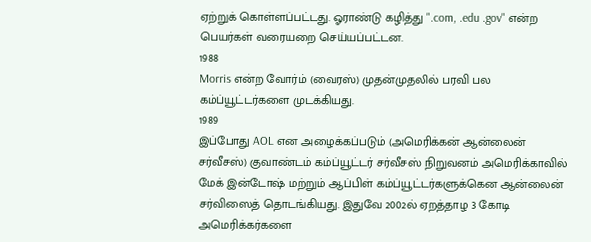ஏற்றுக் கொள்ளப்பட்டது. ஓராண்டு கழித்து ".com, .edu .gov" என்ற பெயர்கள் வரையறை செய்யப்பட்டன.
1988
Morris என்ற வோர்ம் (வைரஸ்) முதன்முதலில் பரவி பல கம்ப்யூட்டர்களை முடக்கியது.
1989
இப்போது AOL என அழைக்கப்படும் (அமெரிக்கன் ஆன்லைன் சர்வீசஸ்) குவாண்டம் கம்ப்யூட்டர் சர்வீசஸ் நிறுவனம் அமெரிக்காவில் மேக் இன்டோஷ் மற்றும் ஆப்பிள் கம்ப்யூட்டர்களுக்கென ஆன்லைன் சர்விஸைத் தொடங்கியது. இதுவே 2002ல் ஏறத்தாழ 3 கோடி அமெரிக்கர்களை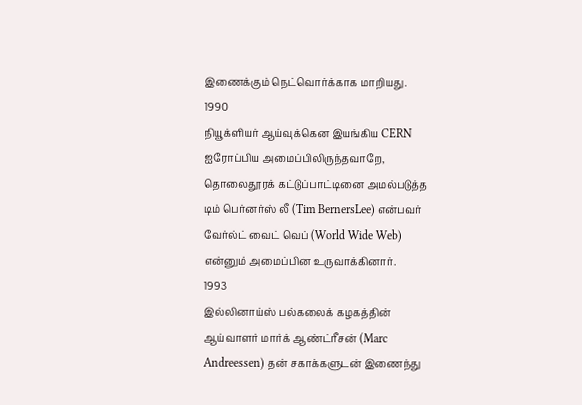இணைக்கும் நெட்வொர்க்காக மாறியது.
1990
நியூக்ளியர் ஆய்வுக்கென இயங்கிய CERN ஐரோப்பிய அமைப்பிலிருந்தவாறே, தொலைதூரக் கட்டுப்பாட்டினை அமல்படுத்த டிம் பெர்னர்ஸ் லீ (Tim BernersLee) என்பவர் வேர்ல்ட் வைட் வெப் (World Wide Web) என்னும் அமைப்பின உருவாக்கினார்.
1993
இல்லினாய்ஸ் பல்கலைக் கழகத்தின் ஆய்வாளர் மார்க் ஆண்ட்ரீசன் (Marc Andreessen) தன் சகாக்களுடன் இணைந்து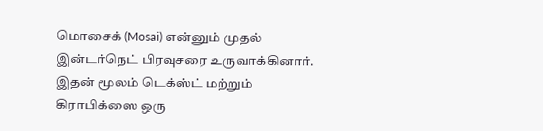மொசைக் (Mosai) என்னும் முதல் இன்டர்நெட் பிரவுசரை உருவாக்கினார். இதன் மூலம் டெக்ஸ்ட் மற்றும் கிராபிக்ஸை ஒரு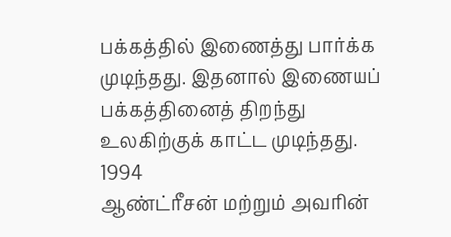பக்கத்தில் இணைத்து பார்க்க முடிந்தது. இதனால் இணையப் பக்கத்தினைத் திறந்து உலகிற்குக் காட்ட முடிந்தது.
1994
ஆண்ட்ரீசன் மற்றும் அவரின்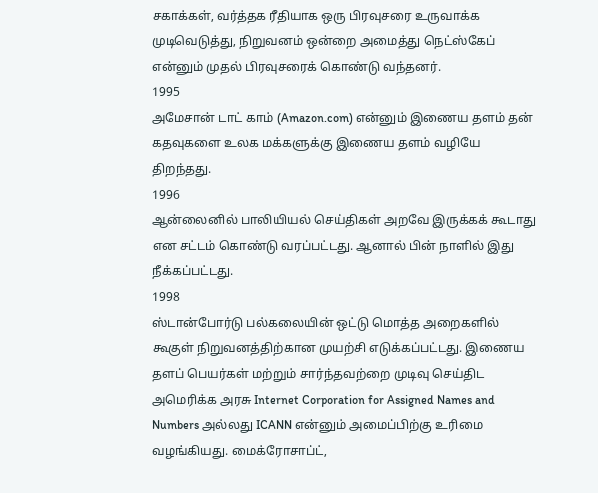சகாக்கள், வர்த்தக ரீதியாக ஒரு பிரவுசரை உருவாக்க முடிவெடுத்து, நிறுவனம் ஒன்றை அமைத்து நெட்ஸ்கேப் என்னும் முதல் பிரவுசரைக் கொண்டு வந்தனர்.
1995
அமேசான் டாட் காம் (Amazon.com) என்னும் இணைய தளம் தன் கதவுகளை உலக மக்களுக்கு இணைய தளம் வழியே திறந்தது.
1996
ஆன்லைனில் பாலியியல் செய்திகள் அறவே இருக்கக் கூடாது என சட்டம் கொண்டு வரப்பட்டது. ஆனால் பின் நாளில் இது நீக்கப்பட்டது.
1998
ஸ்டான்போர்டு பல்கலையின் ஒட்டு மொத்த அறைகளில் கூகுள் நிறுவனத்திற்கான முயற்சி எடுக்கப்பட்டது. இணைய தளப் பெயர்கள் மற்றும் சார்ந்தவற்றை முடிவு செய்திட அமெரிக்க அரசு Internet Corporation for Assigned Names and Numbers அல்லது ICANN என்னும் அமைப்பிற்கு உரிமை வழங்கியது. மைக்ரோசாப்ட்,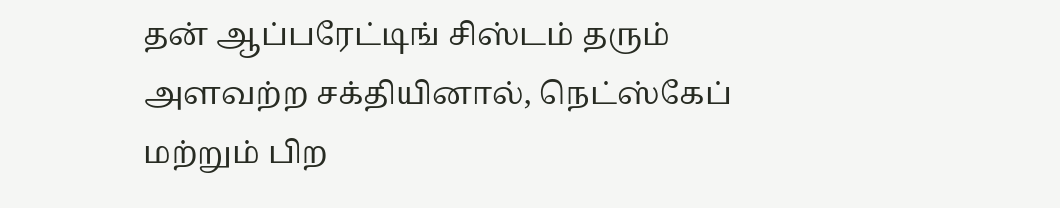தன் ஆப்பரேட்டிங் சிஸ்டம் தரும் அளவற்ற சக்தியினால், நெட்ஸ்கேப் மற்றும் பிற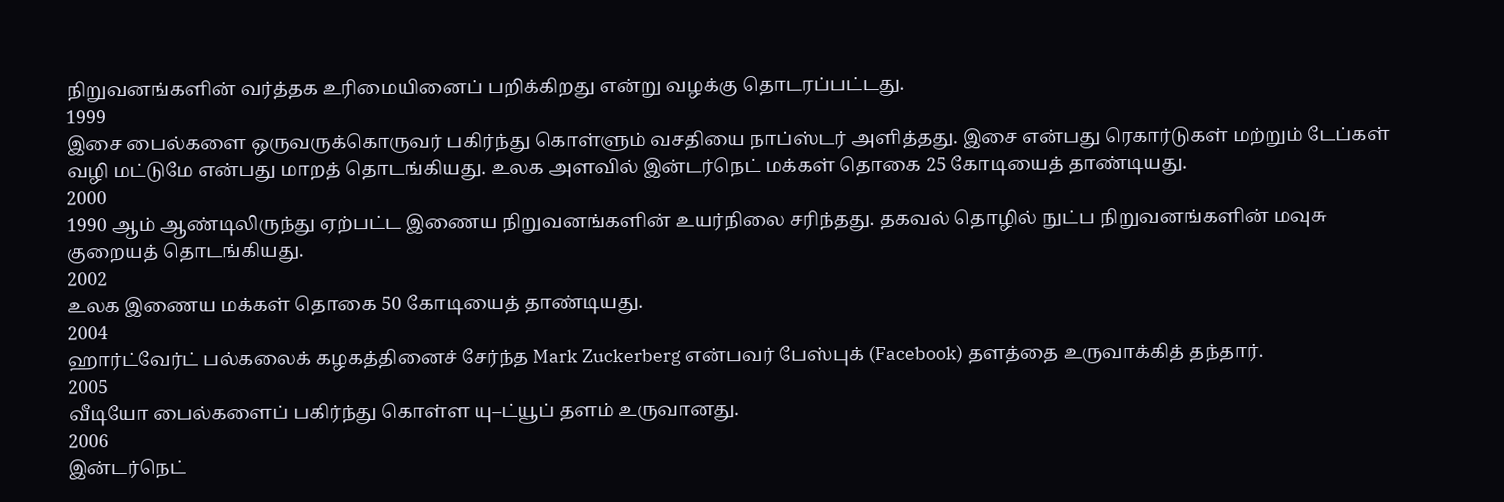நிறுவனங்களின் வர்த்தக உரிமையினைப் பறிக்கிறது என்று வழக்கு தொடரப்பட்டது.
1999
இசை பைல்களை ஒருவருக்கொருவர் பகிர்ந்து கொள்ளும் வசதியை நாப்ஸ்டர் அளித்தது. இசை என்பது ரெகார்டுகள் மற்றும் டேப்கள் வழி மட்டுமே என்பது மாறத் தொடங்கியது. உலக அளவில் இன்டர்நெட் மக்கள் தொகை 25 கோடியைத் தாண்டியது.
2000
1990 ஆம் ஆண்டிலிருந்து ஏற்பட்ட இணைய நிறுவனங்களின் உயர்நிலை சரிந்தது. தகவல் தொழில் நுட்ப நிறுவனங்களின் மவுசு குறையத் தொடங்கியது.
2002
உலக இணைய மக்கள் தொகை 50 கோடியைத் தாண்டியது.
2004
ஹார்ட்வேர்ட் பல்கலைக் கழகத்தினைச் சேர்ந்த Mark Zuckerberg என்பவர் பேஸ்புக் (Facebook) தளத்தை உருவாக்கித் தந்தார்.
2005
வீடியோ பைல்களைப் பகிர்ந்து கொள்ள யு–ட்யூப் தளம் உருவானது.
2006
இன்டர்நெட்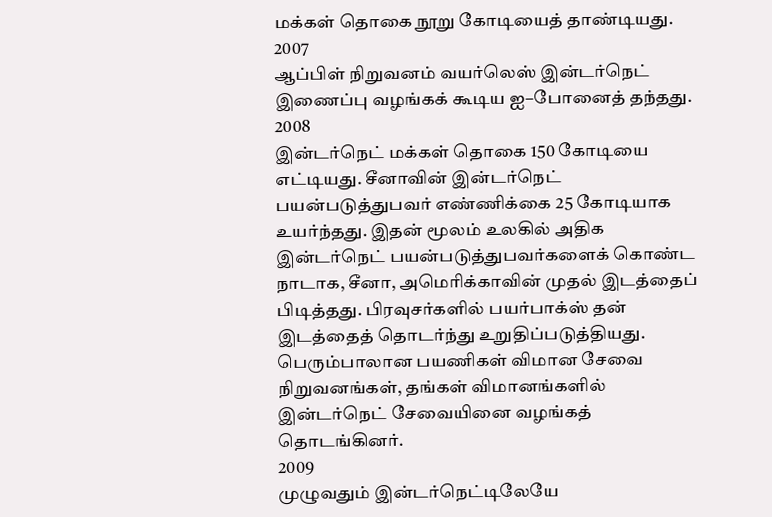மக்கள் தொகை நூறு கோடியைத் தாண்டியது.
2007
ஆப்பிள் நிறுவனம் வயர்லெஸ் இன்டர்நெட் இணைப்பு வழங்கக் கூடிய ஐ–போனைத் தந்தது.
2008
இன்டர்நெட் மக்கள் தொகை 150 கோடியை எட்டியது. சீனாவின் இன்டர்நெட் பயன்படுத்துபவர் எண்ணிக்கை 25 கோடியாக உயர்ந்தது. இதன் மூலம் உலகில் அதிக இன்டர்நெட் பயன்படுத்துபவர்களைக் கொண்ட நாடாக, சீனா, அமெரிக்காவின் முதல் இடத்தைப் பிடித்தது. பிரவுசர்களில் பயர்பாக்ஸ் தன் இடத்தைத் தொடர்ந்து உறுதிப்படுத்தியது. பெரும்பாலான பயணிகள் விமான சேவை நிறுவனங்கள், தங்கள் விமானங்களில் இன்டர்நெட் சேவையினை வழங்கத் தொடங்கினர்.
2009
முழுவதும் இன்டர்நெட்டிலேயே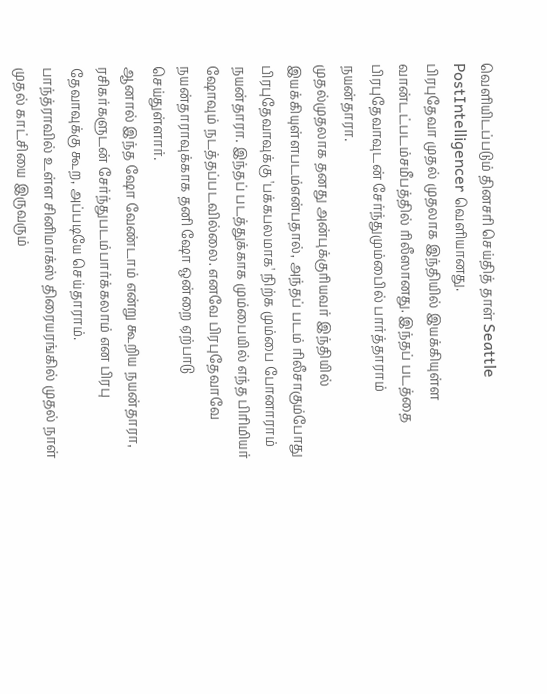வெளியிடப்படும் தினசரி செய்தித் தாள் Seattle PostIntelligencer வெளியானது.
பிரபுதேவா முதல் முதலாக இந்தியில் இயக்கியுள்ள வான்டட்படம்சமீபத்தில் ரிலீஸானது. இந்தப் படத்தை பிரபுதேவாவுடன் சேர்ந்துமும்பைில் பார்த்தாராம் நயன்தாரா.
முதல்முதலாக தனது அன்புக்குரியவர் இந்தியில் இயக்கியுள்ளபடம்என்பதால், அந்தப் படம் ரிலீசாகும்போது பிரபுதேவாவுக்கு 'பக்கபலமாக' நிற்க மும்பை போனாராம் நயன்தாரா. இந்தப் படத்துக்காக மும்பையில் எந்த பிரிமியர் ஷோவும் நடத்தப்படவில்லை. எனவே பிரபுதேவாவே நயன்தாராவுக்காக தனி ஷோ ஒன்றை ஏற்பாடு செய்துள்ளார்.
ஆனால் இந்த ஷோ வேண்டாம் என்று கூறிய நயன்தாரா, ரசிகர்களுடன் சேர்ந்துபடம்பார்க்கலாம் என பிரபு தேவாவுக்கு கூற, அப்படியே செய்தாராம்.
பாந்த்ராவில் உள்ள சினிமாக்ஸ் திரையரங்கில் முதல் நாள் முதல் காட்சியை இருவரும்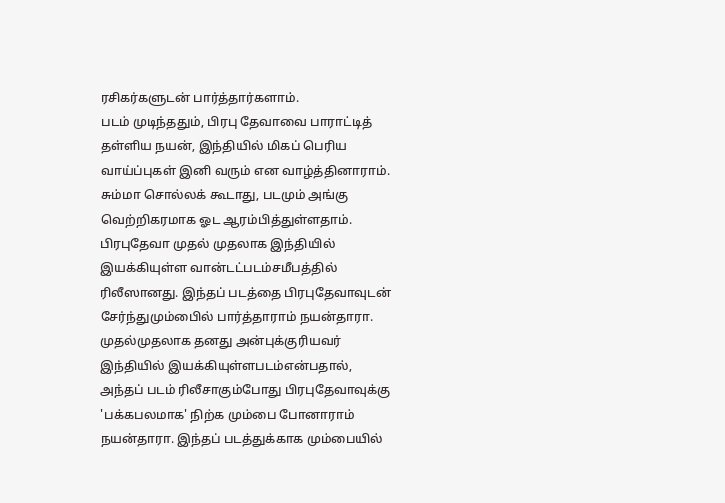ரசிகர்களுடன் பார்த்தார்களாம்.
படம் முடிந்ததும், பிரபு தேவாவை பாராட்டித் தள்ளிய நயன், இந்தியில் மிகப் பெரிய வாய்ப்புகள் இனி வரும் என வாழ்த்தினாராம்.
சும்மா சொல்லக் கூடாது, படமும் அங்கு வெற்றிகரமாக ஓட ஆரம்பித்துள்ளதாம்.
பிரபுதேவா முதல் முதலாக இந்தியில் இயக்கியுள்ள வான்டட்படம்சமீபத்தில் ரிலீஸானது. இந்தப் படத்தை பிரபுதேவாவுடன் சேர்ந்துமும்பைில் பார்த்தாராம் நயன்தாரா.
முதல்முதலாக தனது அன்புக்குரியவர் இந்தியில் இயக்கியுள்ளபடம்என்பதால், அந்தப் படம் ரிலீசாகும்போது பிரபுதேவாவுக்கு 'பக்கபலமாக' நிற்க மும்பை போனாராம் நயன்தாரா. இந்தப் படத்துக்காக மும்பையில்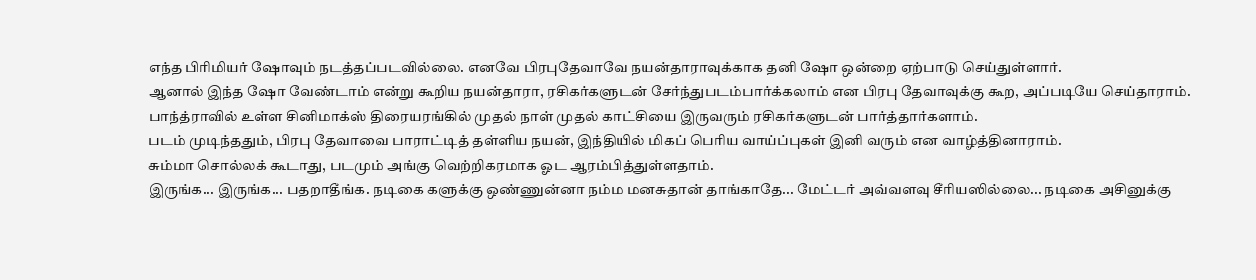எந்த பிரிமியர் ஷோவும் நடத்தப்படவில்லை. எனவே பிரபுதேவாவே நயன்தாராவுக்காக தனி ஷோ ஒன்றை ஏற்பாடு செய்துள்ளார்.
ஆனால் இந்த ஷோ வேண்டாம் என்று கூறிய நயன்தாரா, ரசிகர்களுடன் சேர்ந்துபடம்பார்க்கலாம் என பிரபு தேவாவுக்கு கூற, அப்படியே செய்தாராம்.
பாந்த்ராவில் உள்ள சினிமாக்ஸ் திரையரங்கில் முதல் நாள் முதல் காட்சியை இருவரும் ரசிகர்களுடன் பார்த்தார்களாம்.
படம் முடிந்ததும், பிரபு தேவாவை பாராட்டித் தள்ளிய நயன், இந்தியில் மிகப் பெரிய வாய்ப்புகள் இனி வரும் என வாழ்த்தினாராம்.
சும்மா சொல்லக் கூடாது, படமும் அங்கு வெற்றிகரமாக ஓட ஆரம்பித்துள்ளதாம்.
இருங்க... இருங்க... பதறாதீங்க. நடிகை களுக்கு ஒண்ணுன்னா நம்ம மனசுதான் தாங்காதே... மேட்டர் அவ்வளவு சீரியஸில்லை... நடிகை அசினுக்கு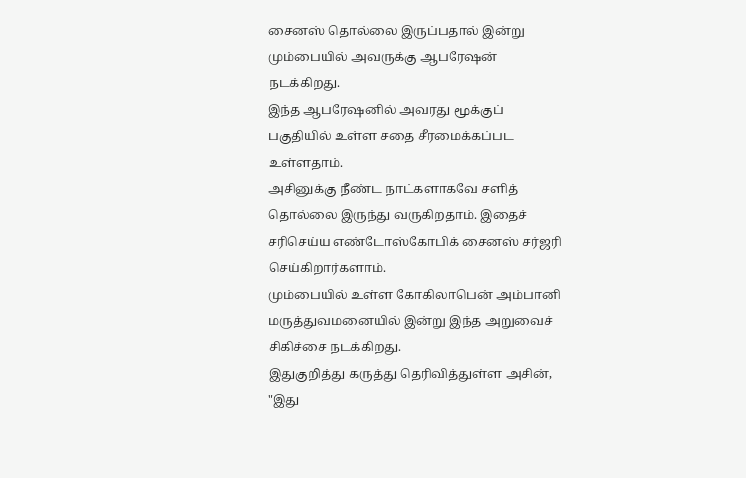சைனஸ் தொல்லை இருப்பதால் இன்று மும்பையில் அவருக்கு ஆபரேஷன் நடக்கிறது.
இந்த ஆபரேஷனில் அவரது மூக்குப் பகுதியில் உள்ள சதை சீரமைக்கப்பட உள்ளதாம்.
அசினுக்கு நீண்ட நாட்களாகவே சளித் தொல்லை இருந்து வருகிறதாம். இதைச் சரிசெய்ய எண்டோஸ்கோபிக் சைனஸ் சர்ஜரி செய்கிறார்களாம்.
மும்பையில் உள்ள கோகிலாபென் அம்பானி மருத்துவமனையில் இன்று இந்த அறுவைச் சிகிச்சை நடக்கிறது.
இதுகுறித்து கருத்து தெரிவித்துள்ள அசின், "இது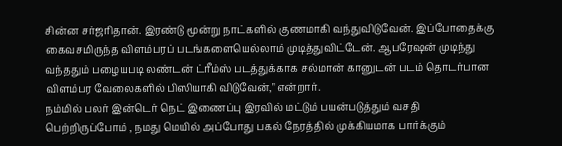சின்ன சர்ஜரிதான். இரண்டு மூன்று நாட்களில் குணமாகி வந்துவிடுவேன். இப்போதைக்கு கைவசமிருந்த விளம்பரப் படங்களையெல்லாம் முடித்துவிட்டேன். ஆபரேஷன் முடிந்து வந்ததும் பழையபடி லண்டன் ட்ரீம்ஸ் படத்துக்காக சல்மான் கானுடன் படம் தொடர்பான விளம்பர வேலைகளில் பிஸியாகி விடுவேன்," என்றார்.
நம்மில் பலர் இன்டெர் நெட் இணைப்பு இரவில் மட்டும் பயன்படுத்தும் வசதி பெற்றிருப்போம் , நமது மெயில் அப்போது பகல் நேரத்தில் முக்கியமாக பார்க்கும்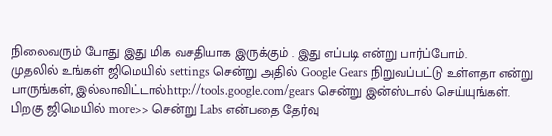நிலைவரும் போது இது மிக வசதியாக இருக்கும் . இது எப்படி என்று பார்ப்போம்.
முதலில் உங்கள் ஜிமெயில் settings சென்று அதில் Google Gears நிறுவப்பட்டு உள்ளதா என்று பாருங்கள், இல்லாவிட்டால்http://tools.google.com/gears சென்று இன்ஸ்டால் செய்யுங்கள்.
பிறகு ஜிமெயில் more>> சென்று Labs என்பதை தேர்வு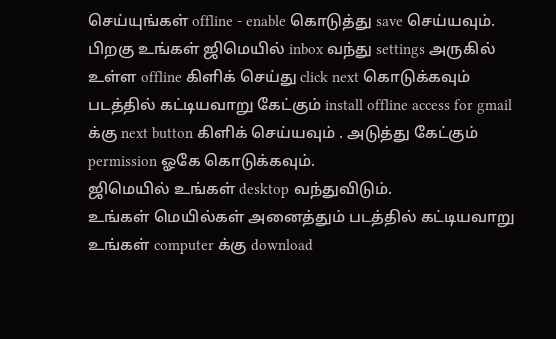செய்யுங்கள் offline - enable கொடுத்து save செய்யவும்.
பிறகு உங்கள் ஜிமெயில் inbox வந்து settings அருகில் உள்ள offline கிளிக் செய்து click next கொடுக்கவும் படத்தில் கட்டியவாறு கேட்கும் install offline access for gmail க்கு next button கிளிக் செய்யவும் . அடுத்து கேட்கும் permission ஓகே கொடுக்கவும்.
ஜிமெயில் உங்கள் desktop வந்துவிடும்.
உங்கள் மெயில்கள் அனைத்தும் படத்தில் கட்டியவாறு உங்கள் computer க்கு download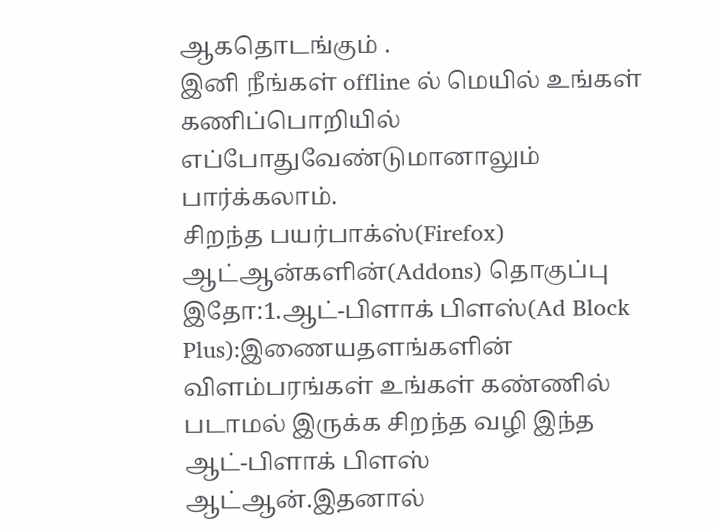ஆகதொடங்கும் .
இனி நீங்கள் offline ல் மெயில் உங்கள் கணிப்பொறியில் எப்போதுவேண்டுமானாலும் பார்க்கலாம்.
சிறந்த பயர்பாக்ஸ்(Firefox) ஆட்ஆன்களின்(Addons) தொகுப்பு இதோ:1.ஆட்-பிளாக் பிளஸ்(Ad Block Plus):இணையதளங்களின் விளம்பரங்கள் உங்கள் கண்ணில் படாமல் இருக்க சிறந்த வழி இந்த ஆட்-பிளாக் பிளஸ் ஆட்ஆன்.இதனால்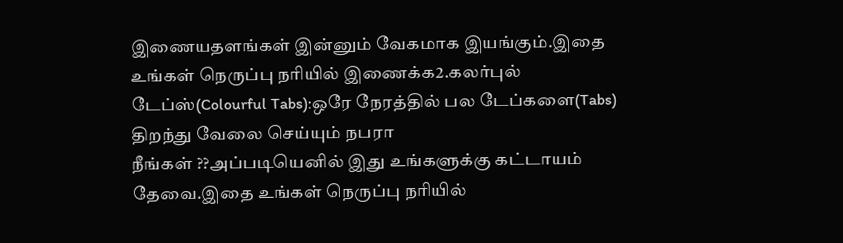இணையதளங்கள் இன்னும் வேகமாக இயங்கும்.இதை உங்கள் நெருப்பு நரியில் இணைக்க2.கலர்புல் டேப்ஸ்(Colourful Tabs):ஒரே நேரத்தில் பல டேப்களை(Tabs) திறந்து வேலை செய்யும் நபரா
நீங்கள் ??அப்படியெனில் இது உங்களுக்கு கட்டாயம் தேவை.இதை உங்கள் நெருப்பு நரியில்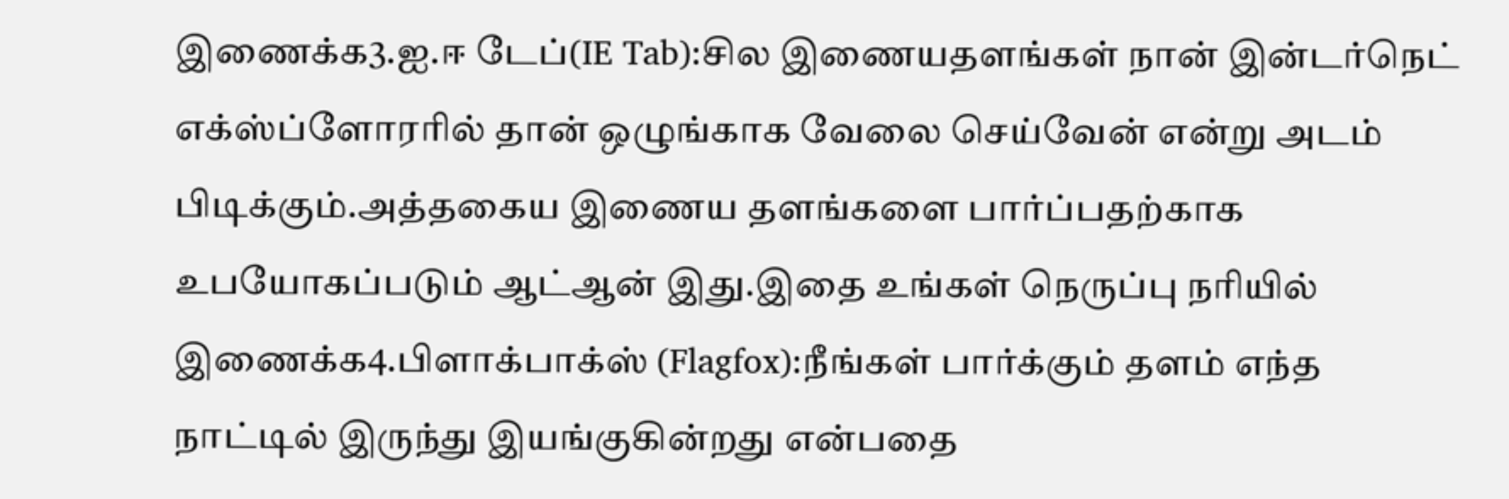இணைக்க3.ஐ.ஈ டேப்(IE Tab):சில இணையதளங்கள் நான் இன்டர்நெட் எக்ஸ்ப்ளோரரில் தான் ஒழுங்காக வேலை செய்வேன் என்று அடம் பிடிக்கும்.அத்தகைய இணைய தளங்களை பார்ப்பதற்காக உபயோகப்படும் ஆட்ஆன் இது.இதை உங்கள் நெருப்பு நரியில் இணைக்க4.பிளாக்பாக்ஸ் (Flagfox):நீங்கள் பார்க்கும் தளம் எந்த நாட்டில் இருந்து இயங்குகின்றது என்பதை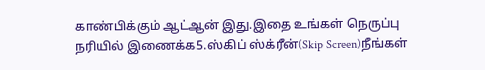காண்பிக்கும் ஆட்ஆன் இது.இதை உங்கள் நெருப்பு நரியில் இணைக்க5.ஸ்கிப் ஸ்க்ரீன்(Skip Screen)நீங்கள்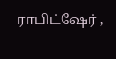ராபிட்ஷேர் ,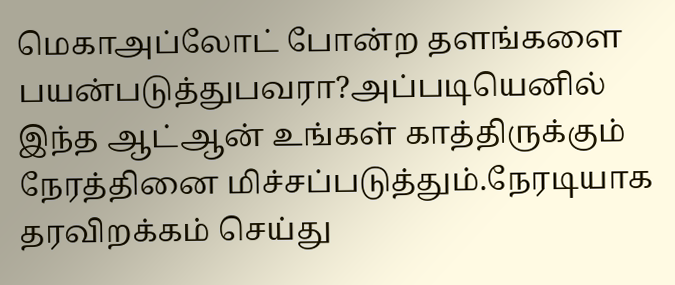மெகாஅப்லோட் போன்ற தளங்களை பயன்படுத்துபவரா?அப்படியெனில் இந்த ஆட்ஆன் உங்கள் காத்திருக்கும் நேரத்தினை மிச்சப்படுத்தும்.நேரடியாக தரவிறக்கம் செய்து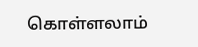கொள்ளலாம்